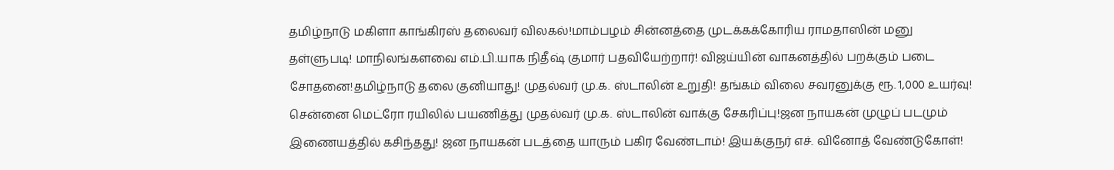தமிழ்நாடு மகிளா காங்கிரஸ் தலைவர் விலகல்!மாம்பழம் சின்னத்தை முடக்கக்கோரிய ராமதாஸின் மனு தள்ளுபடி! மாநிலங்களவை எம்.பி.யாக நிதீஷ் குமார் பதவியேற்றார்! விஜய்யின் வாகனத்தில் பறக்கும் படை சோதனை!தமிழ்நாடு தலை குனியாது! முதல்வர் மு.க. ஸ்டாலின் உறுதி! தங்கம் விலை சவரனுக்கு ரூ. 1,000 உயர்வு! சென்னை மெட்ரோ ரயிலில் பயணித்து முதல்வர் மு.க. ஸ்டாலின் வாக்கு சேகரிப்பு!ஜன நாயகன் முழுப் படமும் இணையத்தில் கசிந்தது! ஜன நாயகன் படத்தை யாரும் பகிர வேண்டாம்! இயக்குநர் எச். வினோத் வேண்டுகோள்!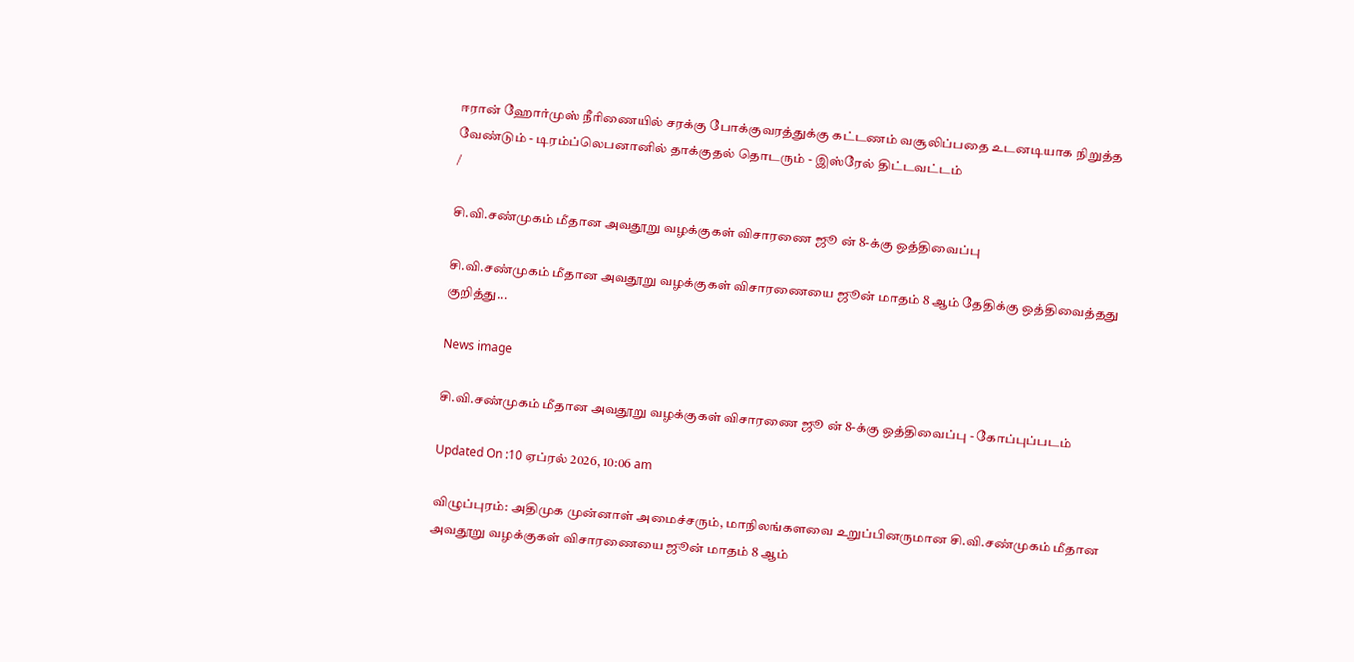ஈரான் ஹோர்முஸ் நீரிணையில் சரக்கு போக்குவரத்துக்கு கட்டணம் வசூலிப்பதை உடனடியாக நிறுத்த வேண்டும் - டிரம்ப்லெபனானில் தாக்குதல் தொடரும் - இஸ்ரேல் திட்டவட்டம்
/

சி.வி.சண்முகம் மீதான அவதூறு வழக்குகள் விசாரணை ஜூ ன் 8-க்கு ஒத்திவைப்பு

சி.வி.சண்முகம் மீதான அவதூறு வழக்குகள் விசாரணையை ஜூன் மாதம் 8 ஆம் தேதிக்கு ஒத்திவைத்தது குறித்து...

News image

சி.வி.சண்முகம் மீதான அவதூறு வழக்குகள் விசாரணை ஜூ ன் 8-க்கு ஒத்திவைப்பு - கோப்புப்படம்

Updated On :10 ஏப்ரல் 2026, 10:06 am

விழுப்புரம்: அதிமுக முன்னாள் அமைச்சரும், மாநிலங்களவை உறுப்பினருமான சி.வி.சண்முகம் மீதான அவதூறு வழக்குகள் விசாரணையை ஜூன் மாதம் 8 ஆம்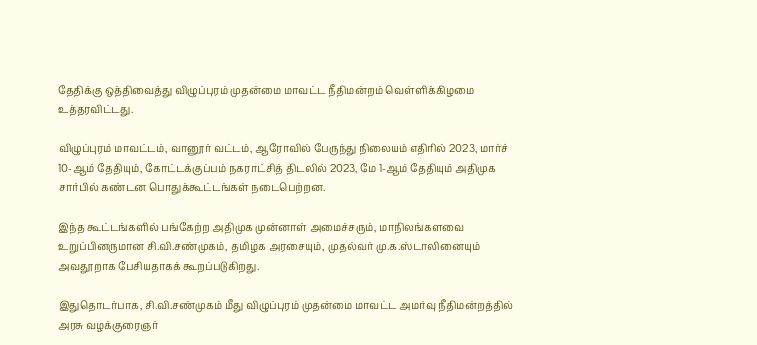தேதிக்கு ஒத்திவைத்து விழுப்புரம் முதன்மை மாவட்ட நீதிமன்றம் வெள்ளிக்கிழமை உத்தரவிட்டது.

விழுப்புரம் மாவட்டம், வானூர் வட்டம், ஆரோவில் பேருந்து நிலையம் எதிரில் 2023, மார்ச் 10-ஆம் தேதியும், கோட்டக்குப்பம் நகராட்சித் திடலில் 2023, மே 1-ஆம் தேதியும் அதிமுக சார்பில் கண்டன பொதுக்கூட்டங்கள் நடைபெற்றன.

இந்த கூட்டங்களில் பங்கேற்ற அதிமுக முன்னாள் அமைச்சரும், மாநிலங்களவை உறுப்பினருமான சி.வி.சண்முகம், தமிழக அரசையும், முதல்வர் மு.க.ஸ்டாலினையும் அவதூறாக பேசியதாகக் கூறப்படுகிறது.

இதுதொடர்பாக, சி.வி.சண்முகம் மீது விழுப்புரம் முதன்மை மாவட்ட அமர்வு நீதிமன்றத்தில் அரசு வழக்குரைஞர்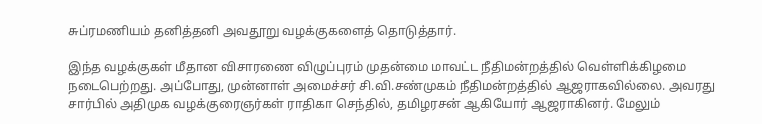சுப்ரமணியம் தனித்தனி அவதூறு வழக்குகளைத் தொடுத்தார்.

இந்த வழக்குகள் மீதான விசாரணை விழுப்புரம் முதன்மை மாவட்ட நீதிமன்றத்தில் வெள்ளிக்கிழமை நடைபெற்றது. அப்போது, முன்னாள் அமைச்சர் சி.வி.சண்முகம் நீதிமன்றத்தில் ஆஜராகவில்லை. அவரது சார்பில் அதிமுக வழக்குரைஞர்கள் ராதிகா செந்தில், தமிழரசன் ஆகியோர் ஆஜராகினர். மேலும்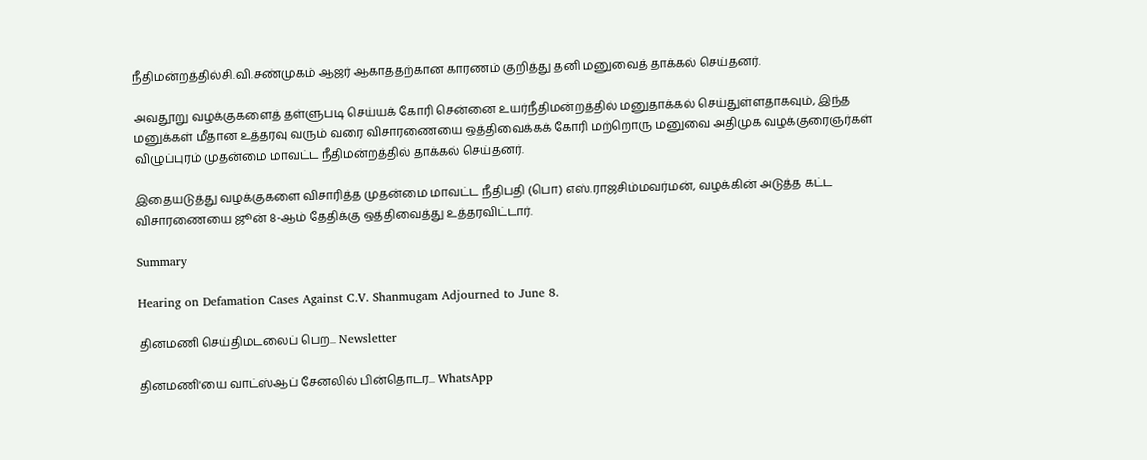நீதிமன்றத்தில்சி.வி.சண்முகம் ஆஜர் ஆகாததற்கான காரணம் குறித்து தனி மனுவைத் தாக்கல் செய்தனர்.

அவதூறு வழக்குகளைத் தள்ளுபடி செய்யக் கோரி சென்னை உயர்நீதிமன்றத்தில் மனுதாக்கல் செய்துள்ளதாகவும், இந்த மனுக்கள் மீதான உத்தரவு வரும் வரை விசாரணையை ஒத்திவைக்கக் கோரி மற்றொரு மனுவை அதிமுக வழக்குரைஞர்கள் விழுப்புரம் முதன்மை மாவட்ட நீதிமன்றத்தில் தாக்கல் செய்தனர்.

இதையடுத்து வழக்குகளை விசாரித்த முதன்மை மாவட்ட நீதிபதி (பொ) எஸ்.ராஜசிம்மவர்மன், வழக்கின் அடுத்த கட்ட விசாரணையை ஜூன் 8-ஆம் தேதிக்கு ஒத்திவைத்து உத்தரவிட்டார்.

Summary

Hearing on Defamation Cases Against C.V. Shanmugam Adjourned to June 8.

தினமணி செய்திமடலைப் பெற... Newsletter

தினமணி'யை வாட்ஸ்ஆப் சேனலில் பின்தொடர... WhatsApp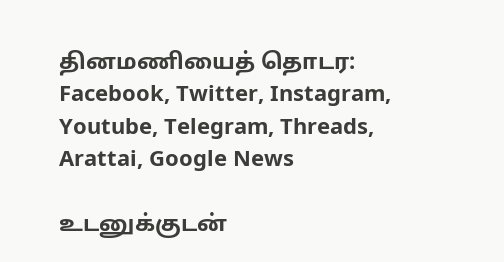தினமணியைத் தொடர: Facebook, Twitter, Instagram, Youtube, Telegram, Threads, Arattai, Google News

உடனுக்குடன்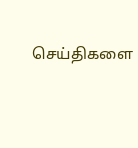செய்திகளை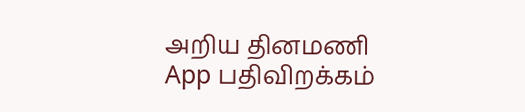அறிய தினமணி App பதிவிறக்கம்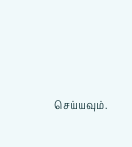செய்யவும்.